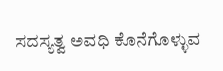ಸದಸ್ಯತ್ವ ಅವಧಿ ಕೊನೆಗೊಳ್ಳುವ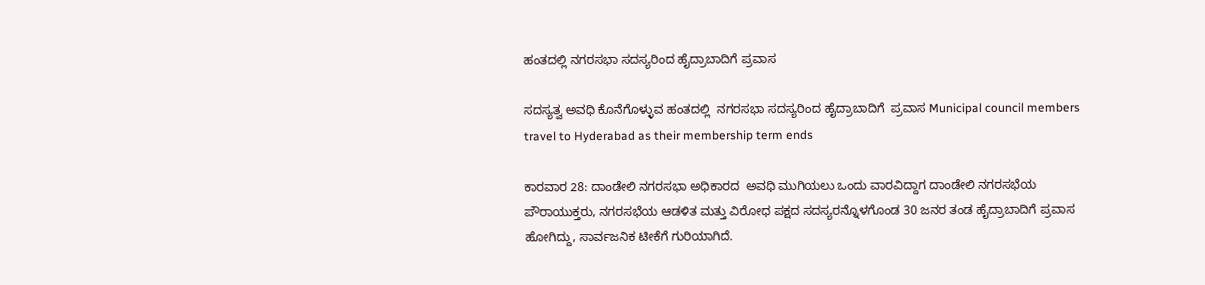ಹಂತದಲ್ಲಿ ನಗರಸಭಾ ಸದಸ್ಯರಿಂದ ಹೈದ್ರಾಬಾದಿಗೆ ಪ್ರವಾಸ

ಸದಸ್ಯತ್ವ ಅವಧಿ ಕೊನೆಗೊಳ್ಳುವ ಹಂತದಲ್ಲಿ  ನಗರಸಭಾ ಸದಸ್ಯರಿಂದ ಹೈದ್ರಾಬಾದಿಗೆ  ಪ್ರವಾಸ Municipal council members travel to Hyderabad as their membership term ends

ಕಾರವಾರ 28: ದಾಂಡೇಲಿ ನಗರಸಭಾ ಅಧಿಕಾರದ  ಅವಧಿ ಮುಗಿಯಲು ಒಂದು ವಾರವಿದ್ದಾಗ ದಾಂಡೇಲಿ ನಗರಸಭೆಯ ಪೌರಾಯುಕ್ತರು, ನಗರಸಭೆಯ ಆಡಳಿತ ಮತ್ತು ವಿರೋಧ ಪಕ್ಷದ ಸದಸ್ಯರನ್ನೊಳಗೊಂಡ 30 ಜನರ ತಂಡ ಹೈದ್ರಾಬಾದಿಗೆ ಪ್ರವಾಸ ಹೋಗಿದ್ದು, ಸಾರ್ವಜನಿಕ ಟೀಕೆಗೆ ಗುರಿಯಾಗಿದೆ.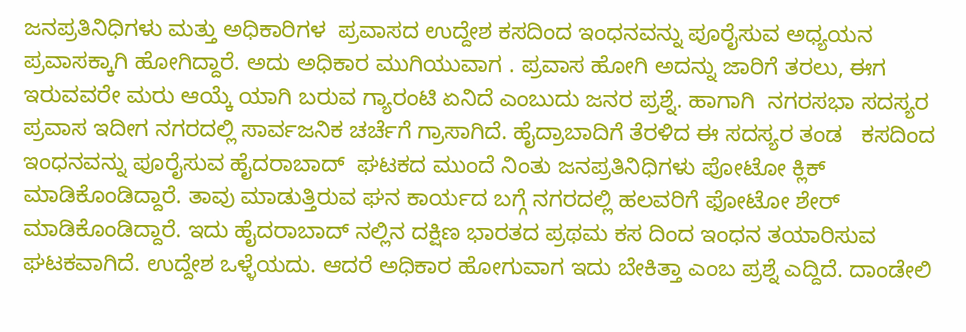ಜನಪ್ರತಿನಿಧಿಗಳು ಮತ್ತು ಅಧಿಕಾರಿಗಳ  ಪ್ರವಾಸದ ಉದ್ದೇಶ ಕಸದಿಂದ ಇಂಧನವನ್ನು ಪೂರೈಸುವ ಅಧ್ಯಯನ ಪ್ರವಾಸಕ್ಕಾಗಿ ಹೋಗಿದ್ದಾರೆ. ಅದು ಅಧಿಕಾರ ಮುಗಿಯುವಾಗ . ಪ್ರವಾಸ ಹೋಗಿ ಅದನ್ನು ಜಾರಿಗೆ ತರಲು, ಈಗ ಇರುವವರೇ ಮರು ಆಯ್ಕೆ ಯಾಗಿ ಬರುವ ಗ್ಯಾರಂಟಿ ಏನಿದೆ ಎಂಬುದು ಜನರ ಪ್ರಶ್ನೆ. ಹಾಗಾಗಿ  ನಗರಸಭಾ ಸದಸ್ಯರ  ಪ್ರವಾಸ ಇದೀಗ ನಗರದಲ್ಲಿ ಸಾರ್ವಜನಿಕ ಚರ್ಚೆಗೆ ಗ್ರಾಸಾಗಿದೆ. ಹೈದ್ರಾಬಾದಿಗೆ ತೆರಳಿದ ಈ ಸದಸ್ಯರ ತಂಡ   ಕಸದಿಂದ ಇಂಧನವನ್ನು ಪೂರೈಸುವ ಹೈದರಾಬಾದ್  ಘಟಕದ ಮುಂದೆ ನಿಂತು ಜನಪ್ರತಿನಿಧಿಗಳು ಪೋಟೋ ಕ್ಲಿಕ್ ಮಾಡಿಕೊಂಡಿದ್ದಾರೆ. ತಾವು ಮಾಡುತ್ತಿರುವ ಘನ ಕಾರ್ಯದ ಬಗ್ಗೆ ನಗರದಲ್ಲಿ ಹಲವರಿಗೆ ಫೋಟೋ ಶೇರ್ ಮಾಡಿಕೊಂಡಿದ್ದಾರೆ. ಇದು ಹೈದರಾಬಾದ್ ನಲ್ಲಿನ ದಕ್ಷಿಣ ಭಾರತದ ಪ್ರಥಮ ಕಸ ದಿಂದ ಇಂಧನ ತಯಾರಿಸುವ ಘಟಕವಾಗಿದೆ. ಉದ್ದೇಶ ಒಳ್ಳೆಯದು. ಆದರೆ ಅಧಿಕಾರ ಹೋಗುವಾಗ ಇದು ಬೇಕಿತ್ತಾ ಎಂಬ ಪ್ರಶ್ನೆ ಎದ್ದಿದೆ. ದಾಂಡೇಲಿ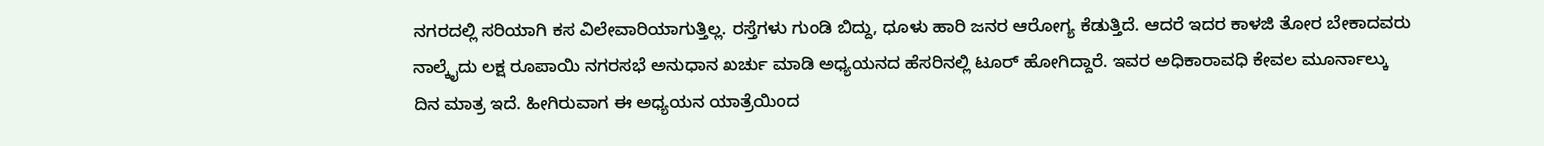ನಗರದಲ್ಲಿ ಸರಿಯಾಗಿ ಕಸ ವಿಲೇವಾರಿಯಾಗುತ್ತಿಲ್ಲ. ರಸ್ತೆಗಳು ಗುಂಡಿ ಬಿದ್ದು, ಧೂಳು ಹಾರಿ ಜನರ ಆರೋಗ್ಯ ಕೆಡುತ್ತಿದೆ. ಆದರೆ ಇದರ ಕಾಳಜಿ ತೋರ ಬೇಕಾದವರು ನಾಲ್ಕೈದು ಲಕ್ಷ ರೂಪಾಯಿ ನಗರಸಭೆ ಅನುಧಾನ ಖರ್ಚು ಮಾಡಿ ಅಧ್ಯಯನದ ಹೆಸರಿನಲ್ಲಿ ಟೂರ್ ಹೋಗಿದ್ದಾರೆ. ಇವರ ಅಧಿಕಾರಾವಧಿ ಕೇವಲ ಮೂರ್ನಾಲ್ಕು ದಿನ ಮಾತ್ರ ಇದೆ. ಹೀಗಿರುವಾಗ ಈ ಅಧ್ಯಯನ ಯಾತ್ರೆಯಿಂದ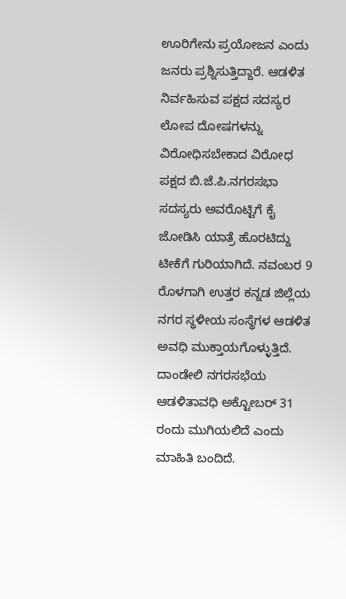ಊರಿಗೇನು ಪ್ರಯೋಜನ ಎಂದು ಜನರು ಪ್ರಶ್ನಿಸುತ್ತಿದ್ದಾರೆ. ಆಡಳಿತ ನಿರ್ವಹಿಸುವ ಪಕ್ಷದ ಸದಸ್ಯರ ಲೋಪ ದೋಷಗಳನ್ನು ವಿರೋಧಿಸಬೇಕಾದ ವಿರೋಧ ಪಕ್ಷದ ಬಿ.ಜೆ.ಪಿ.ನಗರಸಭಾ ಸದಸ್ಯರು ಅವರೊಟ್ಟಿಗೆ ಕೈ ಜೋಡಿಸಿ ಯಾತ್ರೆ ಹೊರಟಿದ್ದು ಟೀಕೆಗೆ ಗುರಿಯಾಗಿದೆ. ನವಂಬರ 9 ರೊಳಗಾಗಿ ಉತ್ತರ ಕನ್ನಡ ಜಿಲ್ಲೆಯ ನಗರ ಸ್ಥಳೀಯ ಸಂಸ್ಥೆಗಳ ಆಡಳಿತ ಅವಧಿ ಮುಕ್ತಾಯಗೊಳ್ಳುತ್ತಿದೆ. ದಾಂಡೇಲಿ ನಗರಸಭೆಯ ಆಡಳಿತಾವಧಿ ಅಕ್ಟೋಬರ್ 31 ರಂದು ಮುಗಿಯಲಿದೆ ಎಂದು ಮಾಹಿತಿ ಬಂದಿದೆ.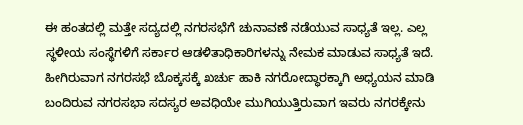ಈ ಹಂತದಲ್ಲಿ ಮತ್ತೇ ಸದ್ಯದಲ್ಲಿ ನಗರಸಭೆಗೆ ಚುನಾವಣೆ ನಡೆಯುವ ಸಾಧ್ಯತೆ ಇಲ್ಲ. ಎಲ್ಲ ಸ್ಥಳೀಯ ಸಂಸ್ಥೆಗಳಿಗೆ ಸರ್ಕಾರ ಆಡಳಿತಾಧಿಕಾರಿಗಳನ್ನು ನೇಮಕ ಮಾಡುವ ಸಾಧ್ಯತೆ ಇದೆ. ಹೀಗಿರುವಾಗ ನಗರಸಭೆ ಬೊಕ್ಕಸಕ್ಕೆ ಖರ್ಚು ಹಾಕಿ ನಗರೋದ್ಧಾರಕ್ಕಾಗಿ ಅಧ್ಯಯನ ಮಾಡಿ ಬಂದಿರುವ ನಗರಸಭಾ ಸದಸ್ಯರ ಅವಧಿಯೇ ಮುಗಿಯುತ್ತಿರುವಾಗ ಇವರು ನಗರಕ್ಕೇನು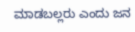ಮಾಡಬಲ್ಲರು ಎಂದು ಜನ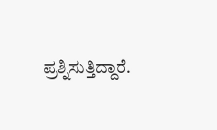ಪ್ರಶ್ನಿಸುತ್ತಿದ್ದಾರೆ.